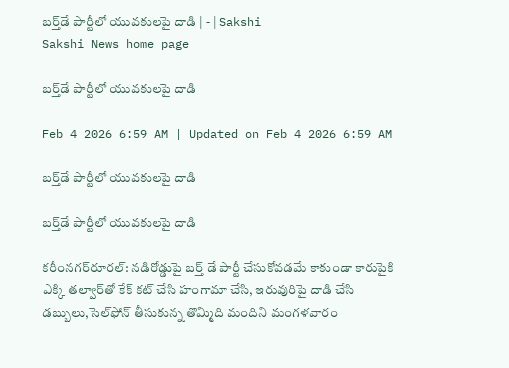బర్త్‌డే పార్టీలో యువకులపై దాడి | - | Sakshi
Sakshi News home page

బర్త్‌డే పార్టీలో యువకులపై దాడి

Feb 4 2026 6:59 AM | Updated on Feb 4 2026 6:59 AM

బర్త్‌డే పార్టీలో యువకులపై దాడి

బర్త్‌డే పార్టీలో యువకులపై దాడి

కరీంనగర్‌రూరల్‌: నడిరోడ్డుపై బర్త్‌ డే పార్టీ చేసుకోవడమే కాకుండా కారుపైకి ఎక్కి తల్వార్‌తో కేక్‌ కట్‌ చేసి హంగామా చేసి, ఇరువురిపై దాడి చేసి డబ్బులు,సెల్‌ఫోన్‌ తీసుకున్న తొమ్మిది మందిని మంగళవారం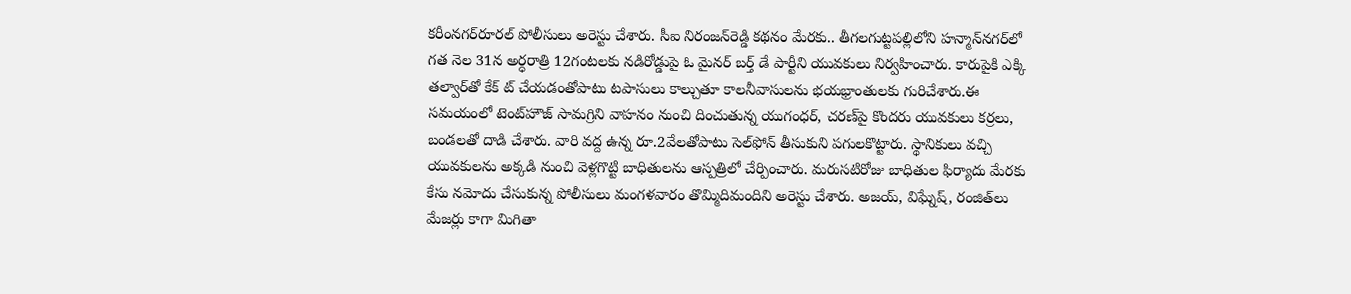కరీంనగర్‌రూరల్‌ పోలీసులు అరెస్టు చేశారు. సీఐ నిరంజన్‌రెడ్డి కథనం మేరకు.. తీగలగుట్టపల్లిలోని హన్మాన్‌నగర్‌లో గత నెల 31న అర్ధరాత్రి 12గంటలకు నడిరోడ్డుపై ఓ మైనర్‌ బర్త్‌ డే పార్టీని యువకులు నిర్వహించారు. కారుపైకి ఎక్కి తల్వార్‌తో కేక్‌ ట్‌ చేయడంతోపాటు టపాసులు కాల్చుతూ కాలనీవాసులను భయభ్రాంతులకు గురిచేశారు.ఈ సమయంలో టెంట్‌హౌజ్‌ సామగ్రిని వాహనం నుంచి దించుతున్న యుగంధర్‌, చరణ్‌పై కొందరు యువకులు కర్రలు, బండలతో దాడి చేశారు. వారి వద్ద ఉన్న రూ.2వేలతోపాటు సెల్‌ఫోన్‌ తీసుకుని పగులకొట్టారు. స్థానికులు వచ్చి యువకులను అక్కడి నుంచి వెళ్లగొట్టి బాధితులను ఆస్పత్రిలో చేర్పించారు. మరుసటిరోజు బాధితుల ఫిర్యాదు మేరకు కేసు నమోదు చేసుకున్న పోలీసులు మంగళవారం తొమ్మిదిమందిని అరెస్టు చేశారు. అజయ్‌, విఘ్నేష్‌, రంజిత్‌లు మేజర్లు కాగా మిగితా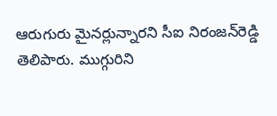ఆరుగురు మైనర్లున్నారని సీఐ నిరంజన్‌రెడ్డి తెలిపారు. ముగ్గురిని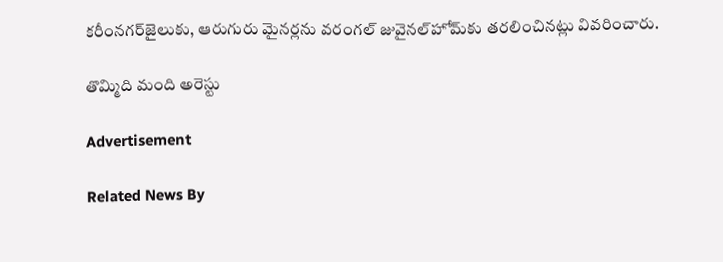కరీంనగర్‌జైలుకు, ఆరుగురు మైనర్లను వరంగల్‌ జువైనల్‌హోమ్‌కు తరలించినట్లు వివరించారు.

తొమ్మిది మంది అరెస్టు

Advertisement

Related News By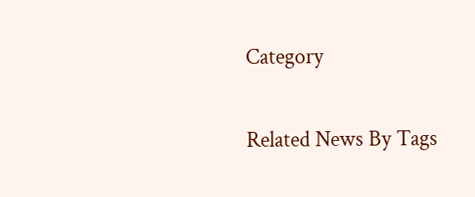Category

Related News By Tags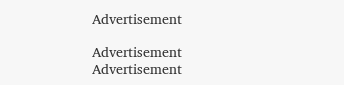Advertisement

Advertisement
Advertisement